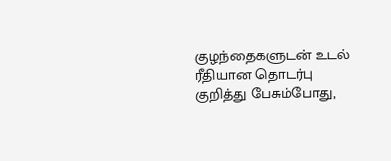குழந்தைகளுடன் உடல் ரீதியான தொடர்பு குறித்து பேசும்போது,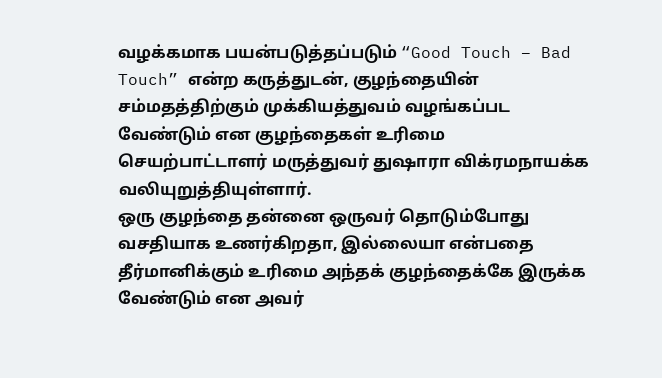வழக்கமாக பயன்படுத்தப்படும் “Good Touch – Bad Touch” என்ற கருத்துடன், குழந்தையின் சம்மதத்திற்கும் முக்கியத்துவம் வழங்கப்பட வேண்டும் என குழந்தைகள் உரிமை செயற்பாட்டாளர் மருத்துவர் துஷாரா விக்ரமநாயக்க வலியுறுத்தியுள்ளார்.
ஒரு குழந்தை தன்னை ஒருவர் தொடும்போது வசதியாக உணர்கிறதா, இல்லையா என்பதை தீர்மானிக்கும் உரிமை அந்தக் குழந்தைக்கே இருக்க வேண்டும் என அவர்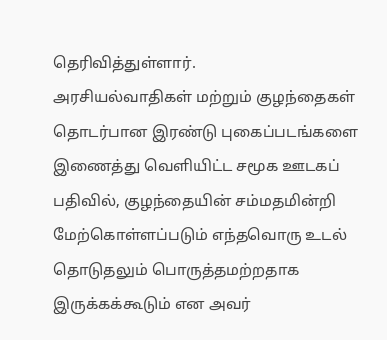தெரிவித்துள்ளார்.
அரசியல்வாதிகள் மற்றும் குழந்தைகள் தொடர்பான இரண்டு புகைப்படங்களை இணைத்து வெளியிட்ட சமூக ஊடகப் பதிவில், குழந்தையின் சம்மதமின்றி மேற்கொள்ளப்படும் எந்தவொரு உடல் தொடுதலும் பொருத்தமற்றதாக இருக்கக்கூடும் என அவர்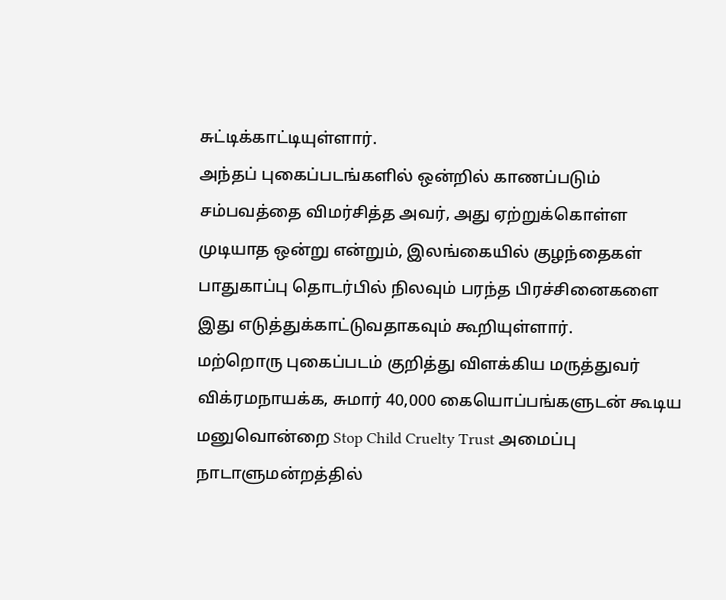சுட்டிக்காட்டியுள்ளார்.
அந்தப் புகைப்படங்களில் ஒன்றில் காணப்படும் சம்பவத்தை விமர்சித்த அவர், அது ஏற்றுக்கொள்ள முடியாத ஒன்று என்றும், இலங்கையில் குழந்தைகள் பாதுகாப்பு தொடர்பில் நிலவும் பரந்த பிரச்சினைகளை இது எடுத்துக்காட்டுவதாகவும் கூறியுள்ளார்.
மற்றொரு புகைப்படம் குறித்து விளக்கிய மருத்துவர் விக்ரமநாயக்க, சுமார் 40,000 கையொப்பங்களுடன் கூடிய மனுவொன்றை Stop Child Cruelty Trust அமைப்பு நாடாளுமன்றத்தில்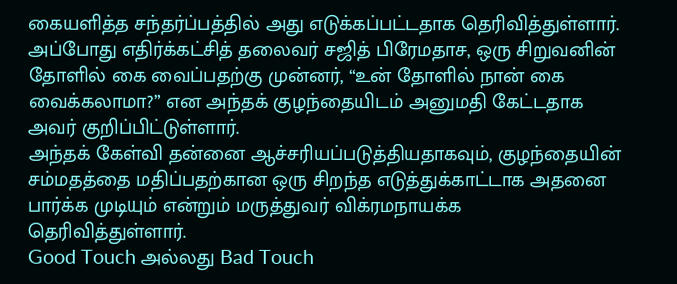கையளித்த சந்தர்ப்பத்தில் அது எடுக்கப்பட்டதாக தெரிவித்துள்ளார்.
அப்போது எதிர்க்கட்சித் தலைவர் சஜித் பிரேமதாச, ஒரு சிறுவனின் தோளில் கை வைப்பதற்கு முன்னர், “உன் தோளில் நான் கை வைக்கலாமா?” என அந்தக் குழந்தையிடம் அனுமதி கேட்டதாக அவர் குறிப்பிட்டுள்ளார்.
அந்தக் கேள்வி தன்னை ஆச்சரியப்படுத்தியதாகவும், குழந்தையின் சம்மதத்தை மதிப்பதற்கான ஒரு சிறந்த எடுத்துக்காட்டாக அதனை பார்க்க முடியும் என்றும் மருத்துவர் விக்ரமநாயக்க தெரிவித்துள்ளார்.
Good Touch அல்லது Bad Touch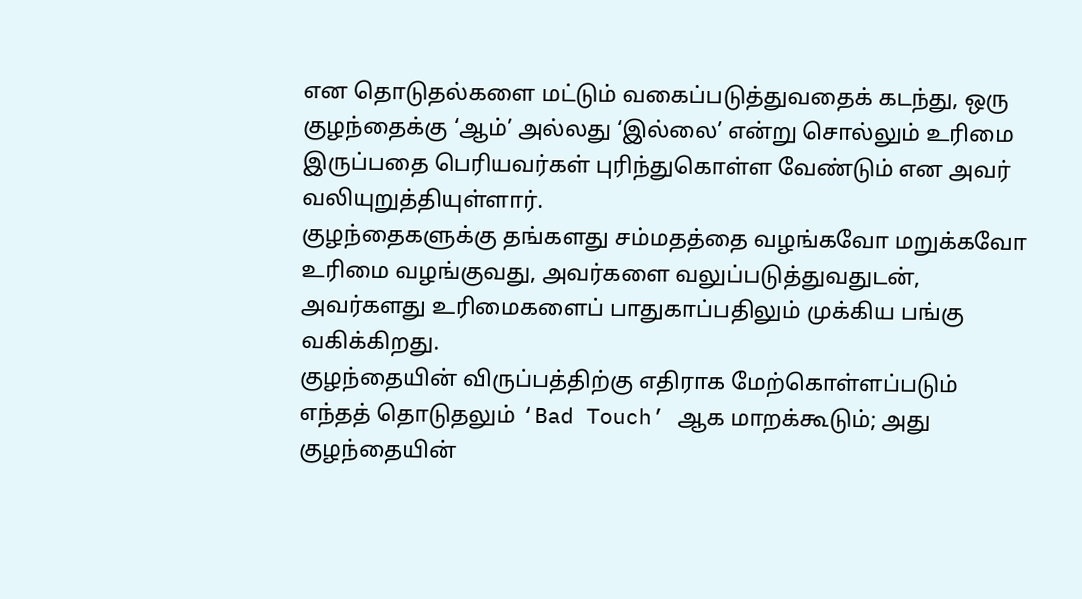என தொடுதல்களை மட்டும் வகைப்படுத்துவதைக் கடந்து, ஒரு குழந்தைக்கு ‘ஆம்’ அல்லது ‘இல்லை’ என்று சொல்லும் உரிமை இருப்பதை பெரியவர்கள் புரிந்துகொள்ள வேண்டும் என அவர் வலியுறுத்தியுள்ளார்.
குழந்தைகளுக்கு தங்களது சம்மதத்தை வழங்கவோ மறுக்கவோ உரிமை வழங்குவது, அவர்களை வலுப்படுத்துவதுடன், அவர்களது உரிமைகளைப் பாதுகாப்பதிலும் முக்கிய பங்கு வகிக்கிறது.
குழந்தையின் விருப்பத்திற்கு எதிராக மேற்கொள்ளப்படும் எந்தத் தொடுதலும் ‘Bad Touch’ ஆக மாறக்கூடும்; அது குழந்தையின்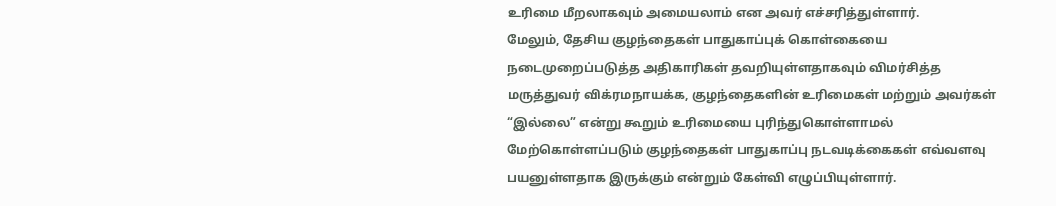உரிமை மீறலாகவும் அமையலாம் என அவர் எச்சரித்துள்ளார்.
மேலும், தேசிய குழந்தைகள் பாதுகாப்புக் கொள்கையை நடைமுறைப்படுத்த அதிகாரிகள் தவறியுள்ளதாகவும் விமர்சித்த மருத்துவர் விக்ரமநாயக்க, குழந்தைகளின் உரிமைகள் மற்றும் அவர்கள் “இல்லை” என்று கூறும் உரிமையை புரிந்துகொள்ளாமல் மேற்கொள்ளப்படும் குழந்தைகள் பாதுகாப்பு நடவடிக்கைகள் எவ்வளவு பயனுள்ளதாக இருக்கும் என்றும் கேள்வி எழுப்பியுள்ளார்.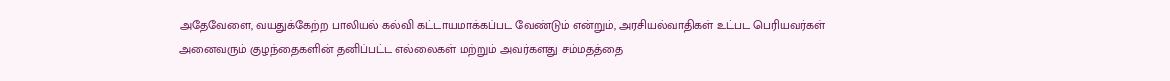அதேவேளை, வயதுக்கேற்ற பாலியல் கல்வி கட்டாயமாக்கப்பட வேண்டும் என்றும், அரசியல்வாதிகள் உட்பட பெரியவர்கள் அனைவரும் குழந்தைகளின் தனிப்பட்ட எல்லைகள் மற்றும் அவர்களது சம்மதத்தை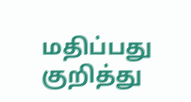மதிப்பது குறித்து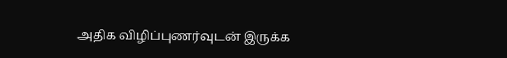அதிக விழிப்புணர்வுடன் இருக்க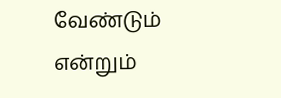வேண்டும் என்றும்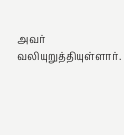அவர் வலியுறுத்தியுள்ளார்.